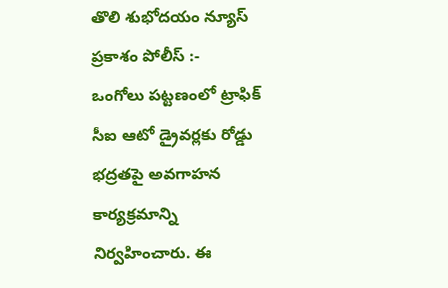తొలి శుభోదయం న్యూస్ ప్రకాశం పోలీస్ :-
ఒంగోలు పట్టణంలో ట్రాఫిక్ సీఐ ఆటో డ్రైవర్లకు రోడ్డు భద్రతపై అవగాహన కార్యక్రమాన్ని నిర్వహించారు. ఈ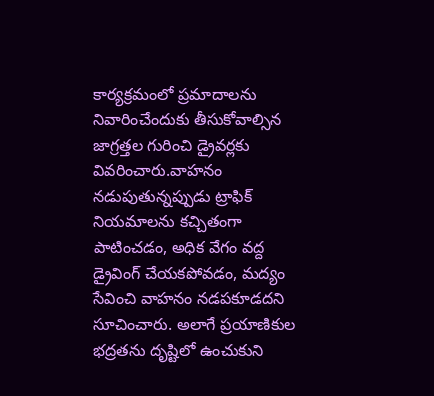కార్యక్రమంలో ప్రమాదాలను నివారించేందుకు తీసుకోవాల్సిన జాగ్రత్తల గురించి డ్రైవర్లకు వివరించారు.వాహనం నడుపుతున్నప్పుడు ట్రాఫిక్ నియమాలను కచ్చితంగా పాటించడం, అధిక వేగం వద్ద డ్రైవింగ్ చేయకపోవడం, మద్యం సేవించి వాహనం నడపకూడదని సూచించారు. అలాగే ప్రయాణికుల భద్రతను దృష్టిలో ఉంచుకుని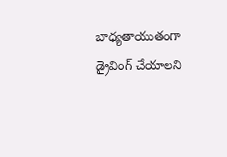బాధ్యతాయుతంగా డ్రైవింగ్ చేయాలని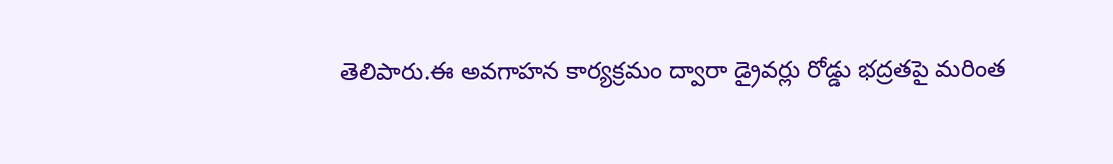తెలిపారు.ఈ అవగాహన కార్యక్రమం ద్వారా డ్రైవర్లు రోడ్డు భద్రతపై మరింత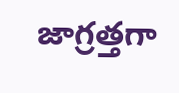జాగ్రత్తగా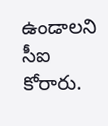ఉండాలని సీఐ కోరారు.